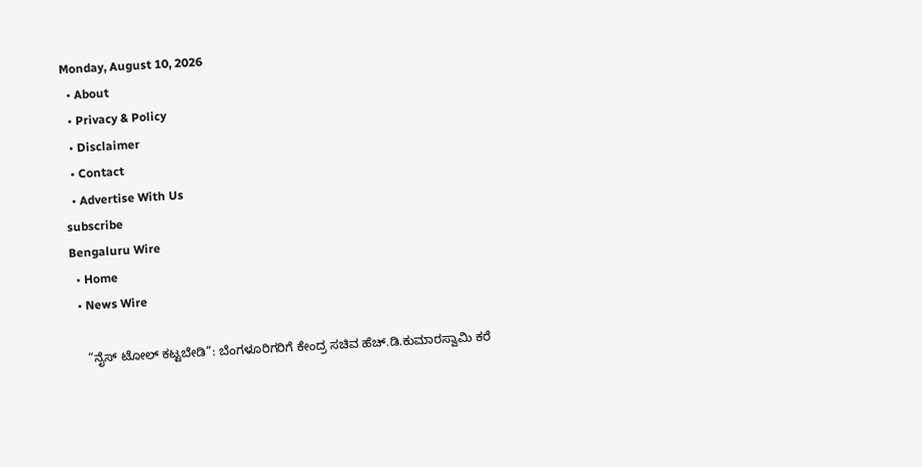Monday, August 10, 2026
  • About
  • Privacy & Policy
  • Disclaimer
  • Contact
  • Advertise With Us
subscribe
Bengaluru Wire
  • Home
  • News Wire

    “ನೈಸ್ ಟೋಲ್ ಕಟ್ಟಬೇಡಿ”: ಬೆಂಗಳೂರಿಗರಿಗೆ ಕೇಂದ್ರ ಸಚಿವ ಹೆಚ್.ಡಿ.ಕುಮಾರಸ್ವಾಮಿ ಕರೆ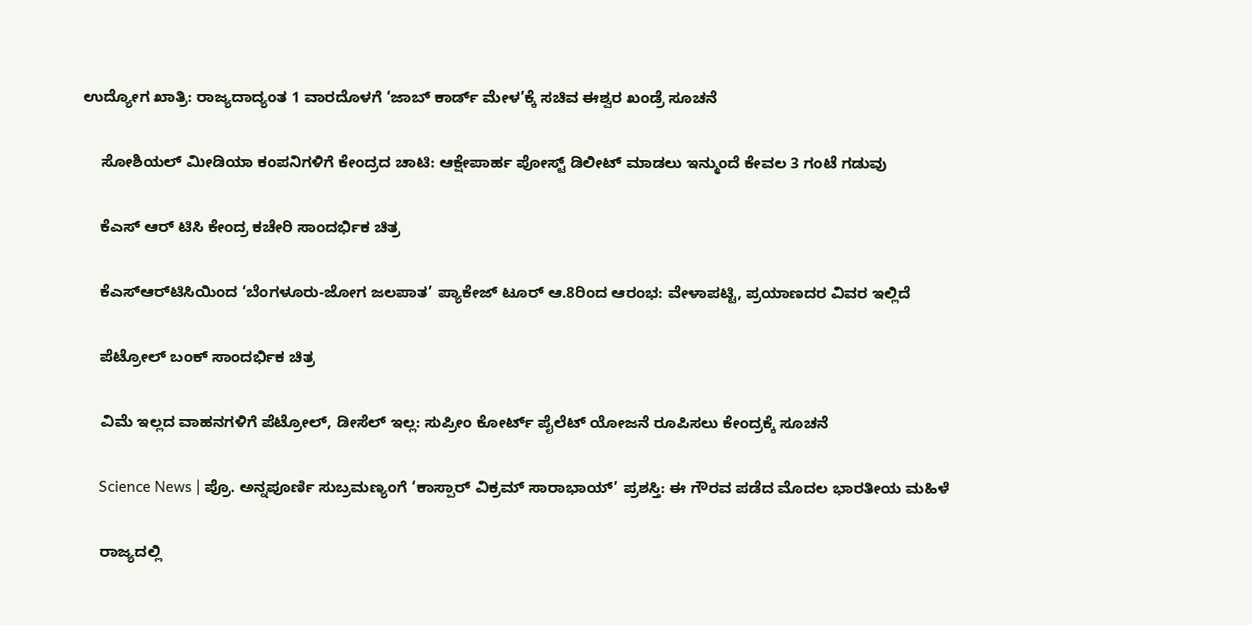ಉದ್ಯೋಗ ಖಾತ್ರಿ: ರಾಜ್ಯದಾದ್ಯಂತ 1 ವಾರದೊಳಗೆ ‘ಜಾಬ್ ಕಾರ್ಡ್ ಮೇಳ’ಕ್ಕೆ ಸಚಿವ ಈಶ್ವರ ಖಂಡ್ರೆ ಸೂಚನೆ

    ಸೋಶಿಯಲ್ ಮೀಡಿಯಾ ಕಂಪನಿಗಳಿಗೆ ಕೇಂದ್ರದ ಚಾಟಿ: ಆಕ್ಷೇಪಾರ್ಹ ಪೋಸ್ಟ್ ಡಿಲೀಟ್ ಮಾಡಲು ಇನ್ಮುಂದೆ ಕೇವಲ 3 ಗಂಟೆ ಗಡುವು

    ಕೆಎಸ್ ಆರ್ ಟಿಸಿ ಕೇಂದ್ರ ಕಚೇರಿ ಸಾಂದರ್ಭಿಕ ಚಿತ್ರ

    ಕೆಎಸ್‌ಆರ್‌ಟಿಸಿಯಿಂದ ‘ಬೆಂಗಳೂರು-ಜೋಗ ಜಲಪಾತ’ ಪ್ಯಾಕೇಜ್ ಟೂರ್ ಆ.8ರಿಂದ ಆರಂಭ: ವೇಳಾಪಟ್ಟಿ, ಪ್ರಯಾಣದರ ವಿವರ ಇಲ್ಲಿದೆ

    ಪೆಟ್ರೋಲ್ ಬಂಕ್ ಸಾಂದರ್ಭಿಕ ಚಿತ್ರ

    ವಿಮೆ ಇಲ್ಲದ ವಾಹನಗಳಿಗೆ ಪೆಟ್ರೋಲ್, ಡೀಸೆಲ್ ಇಲ್ಲ: ಸುಪ್ರೀಂ ಕೋರ್ಟ್ ಪೈಲೆಟ್ ಯೋಜನೆ ರೂಪಿಸಲು ಕೇಂದ್ರಕ್ಕೆ ಸೂಚನೆ

    Science News | ಪ್ರೊ. ಅನ್ನಪೂರ್ಣಿ ಸುಬ್ರಮಣ್ಯಂಗೆ ‘ಕಾಸ್ಪಾರ್ ವಿಕ್ರಮ್ ಸಾರಾಭಾಯ್’ ಪ್ರಶಸ್ತಿ: ಈ ಗೌರವ ಪಡೆದ ಮೊದಲ ಭಾರತೀಯ ಮಹಿಳೆ

    ರಾಜ್ಯದಲ್ಲಿ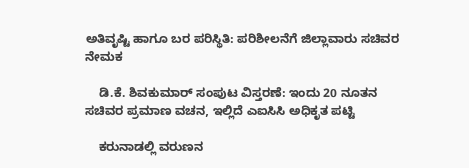ಅತಿವೃಷ್ಟಿ ಹಾಗೂ ಬರ ಪರಿಸ್ಥಿತಿ: ಪರಿಶೀಲನೆಗೆ ಜಿಲ್ಲಾವಾರು ಸಚಿವರ ನೇಮಕ

    ಡಿ.ಕೆ. ಶಿವಕುಮಾರ್ ಸಂಪುಟ ವಿಸ್ತರಣೆ: ಇಂದು 20 ನೂತನ ಸಚಿವರ ಪ್ರಮಾಣ ವಚನ, ಇಲ್ಲಿದೆ ಎಐಸಿಸಿ ಅಧಿಕೃತ ಪಟ್ಟಿ

    ಕರುನಾಡಲ್ಲಿ ವರುಣನ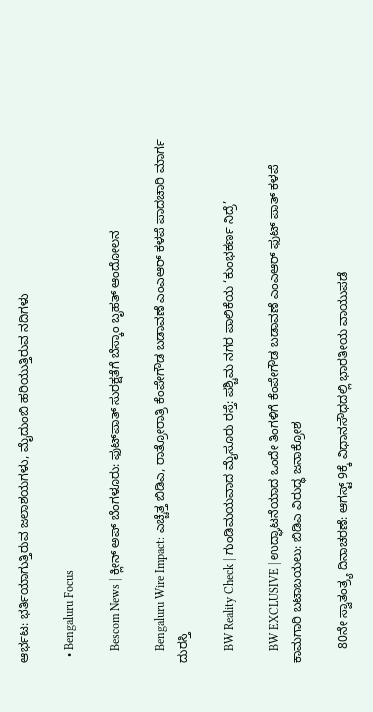ಆರ್ಭಟ: ಭರ್ತಿಯಾಗುತ್ತಿರುವ ಜಲಾಶಯಗಳು, ಮೈದುಂಬಿ ಹರಿಯುತ್ತಿರುವ ನದಿಗಳು

  • Bengaluru Focus

    Bescom News | ಕ್ಲೀನ್ ಅಪ್ ಬೆಂಗಳೂರು: ಫುಟ್‌ಪಾತ್ ಸುರಕ್ಷತೆಗೆ ಬೆಸ್ಕಾಂ ಬೃಹತ್ ಆಂದೋಲನ

    Bengaluru Wire Impact: ಎಚ್ಚೆತ್ತ ಬಿಡಿಎ, ರಾತ್ರೋರಾತ್ರಿ ಕೆಂಪೇಗೌಡ ಬಡಾವಣೆ ಎಂಎಆರ್ ಕಳಪೆ ಪಾದಚಾರಿ ಮಾರ್ಗ ದುರಸ್ತಿ

    BW Reality Check | ಗುಂಡಿಮಯವಾದ ಮೈಸೂರು ರಸ್ತೆ: ಪಶ್ಚಿಮ ನಗರ ಪಾಲಿಕೆಯ ‘ಕುಂಭಕರ್ಣ ನಿದ್ರೆ’

    BW EXCLUSIVE | ಉದ್ಘಾಟನೆಯಾದ ಒಂದೇ ತಿಂಗಳಿಗೆ ಕೆಂಪೇಗೌಡ ಬಡಾವಣೆ ಎಂಎಆರ್ ಫುಟ್ ಪಾತ್ ಕಳಪೆ ಕಾಮಗಾರಿ ಬಟಾಬಯಲು: ಬಿಡಿಎ ವಿರುದ್ಧ ಜನಾಕ್ರೋಶ

    80ನೇ ಸ್ವಾತಂತ್ರ್ಯ ದಿನಾಚರಣೆ: ಆಗಸ್ಟ್ 9ಕ್ಕೆ ವಿಧಾನಸೌಧದಲ್ಲಿ ಭಾರತೀಯ ವಾಯುಪಡೆ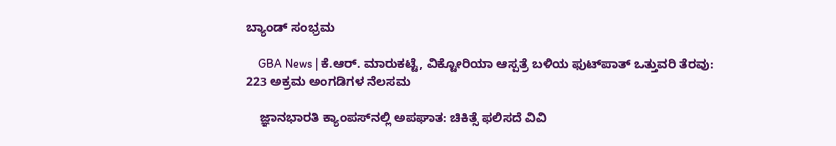ಬ್ಯಾಂಡ್ ಸಂಭ್ರಮ

    GBA News | ಕೆ.ಆರ್. ಮಾರುಕಟ್ಟೆ, ವಿಕ್ಟೋರಿಯಾ ಆಸ್ಪತ್ರೆ ಬಳಿಯ ಫುಟ್‌ಪಾತ್ ಒತ್ತುವರಿ ತೆರವು: 223 ಅಕ್ರಮ ಅಂಗಡಿಗಳ ನೆಲಸಮ

    ಜ್ಞಾನಭಾರತಿ ಕ್ಯಾಂಪಸ್‌ನಲ್ಲಿ ಅಪಘಾತ: ಚಿಕಿತ್ಸೆ ಫಲಿಸದೆ ವಿವಿ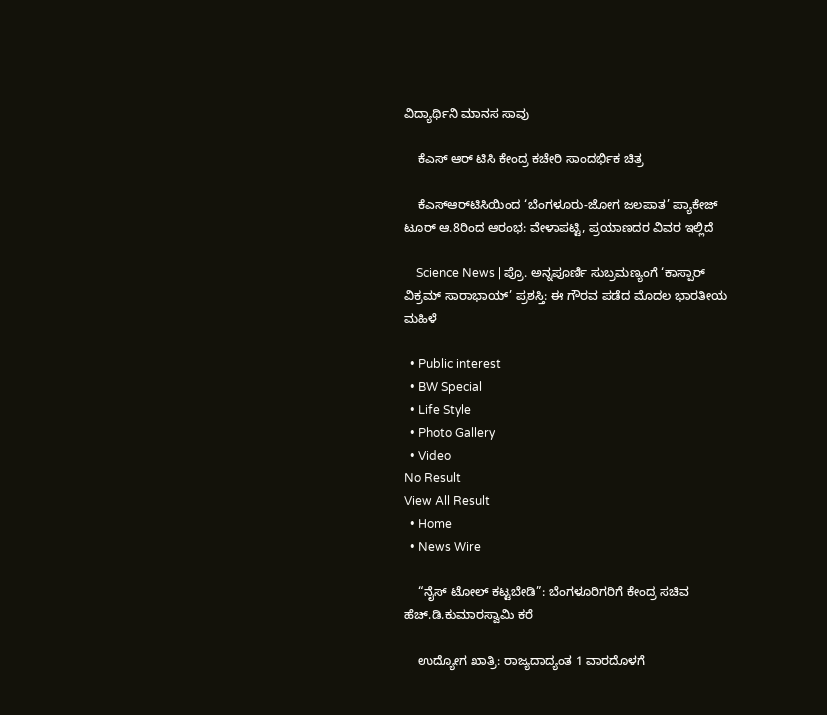ವಿದ್ಯಾರ್ಥಿನಿ ಮಾನಸ ಸಾವು

    ಕೆಎಸ್ ಆರ್ ಟಿಸಿ ಕೇಂದ್ರ ಕಚೇರಿ ಸಾಂದರ್ಭಿಕ ಚಿತ್ರ

    ಕೆಎಸ್‌ಆರ್‌ಟಿಸಿಯಿಂದ ‘ಬೆಂಗಳೂರು-ಜೋಗ ಜಲಪಾತ’ ಪ್ಯಾಕೇಜ್ ಟೂರ್ ಆ.8ರಿಂದ ಆರಂಭ: ವೇಳಾಪಟ್ಟಿ, ಪ್ರಯಾಣದರ ವಿವರ ಇಲ್ಲಿದೆ

    Science News | ಪ್ರೊ. ಅನ್ನಪೂರ್ಣಿ ಸುಬ್ರಮಣ್ಯಂಗೆ ‘ಕಾಸ್ಪಾರ್ ವಿಕ್ರಮ್ ಸಾರಾಭಾಯ್’ ಪ್ರಶಸ್ತಿ: ಈ ಗೌರವ ಪಡೆದ ಮೊದಲ ಭಾರತೀಯ ಮಹಿಳೆ

  • Public interest
  • BW Special
  • Life Style
  • Photo Gallery
  • Video
No Result
View All Result
  • Home
  • News Wire

    “ನೈಸ್ ಟೋಲ್ ಕಟ್ಟಬೇಡಿ”: ಬೆಂಗಳೂರಿಗರಿಗೆ ಕೇಂದ್ರ ಸಚಿವ ಹೆಚ್.ಡಿ.ಕುಮಾರಸ್ವಾಮಿ ಕರೆ

    ಉದ್ಯೋಗ ಖಾತ್ರಿ: ರಾಜ್ಯದಾದ್ಯಂತ 1 ವಾರದೊಳಗೆ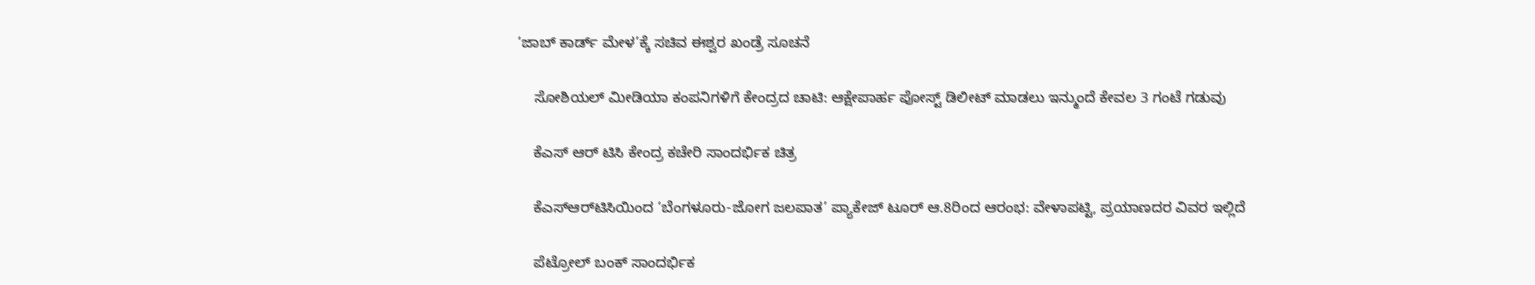‘ಜಾಬ್ ಕಾರ್ಡ್ ಮೇಳ’ಕ್ಕೆ ಸಚಿವ ಈಶ್ವರ ಖಂಡ್ರೆ ಸೂಚನೆ

    ಸೋಶಿಯಲ್ ಮೀಡಿಯಾ ಕಂಪನಿಗಳಿಗೆ ಕೇಂದ್ರದ ಚಾಟಿ: ಆಕ್ಷೇಪಾರ್ಹ ಪೋಸ್ಟ್ ಡಿಲೀಟ್ ಮಾಡಲು ಇನ್ಮುಂದೆ ಕೇವಲ 3 ಗಂಟೆ ಗಡುವು

    ಕೆಎಸ್ ಆರ್ ಟಿಸಿ ಕೇಂದ್ರ ಕಚೇರಿ ಸಾಂದರ್ಭಿಕ ಚಿತ್ರ

    ಕೆಎಸ್‌ಆರ್‌ಟಿಸಿಯಿಂದ ‘ಬೆಂಗಳೂರು-ಜೋಗ ಜಲಪಾತ’ ಪ್ಯಾಕೇಜ್ ಟೂರ್ ಆ.8ರಿಂದ ಆರಂಭ: ವೇಳಾಪಟ್ಟಿ, ಪ್ರಯಾಣದರ ವಿವರ ಇಲ್ಲಿದೆ

    ಪೆಟ್ರೋಲ್ ಬಂಕ್ ಸಾಂದರ್ಭಿಕ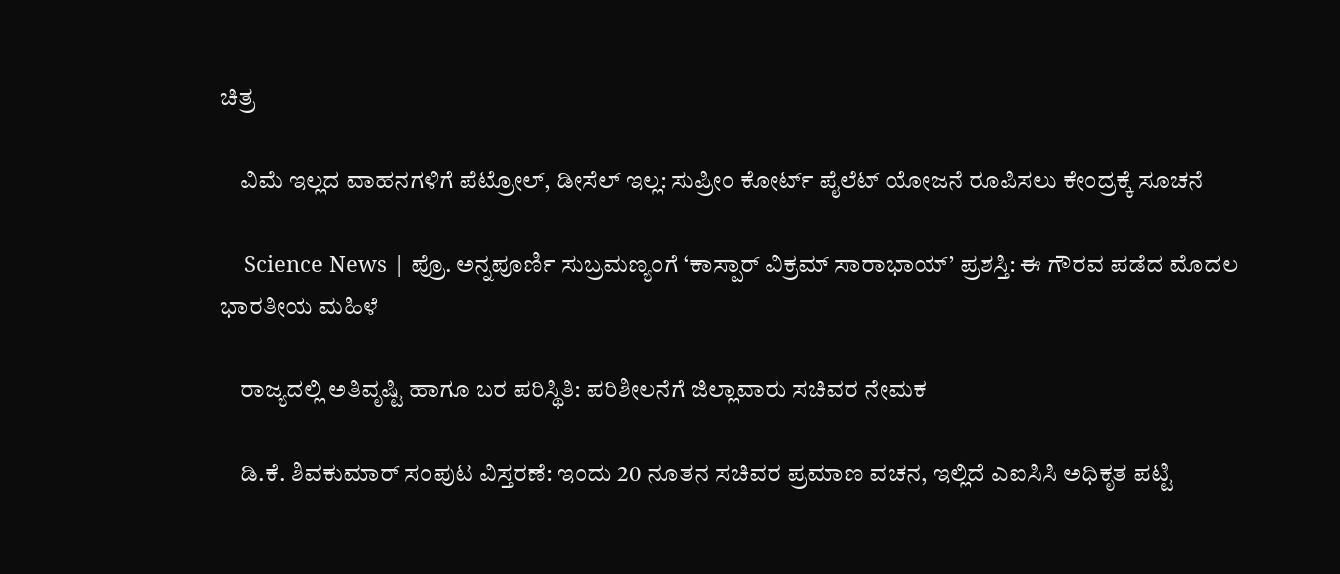ಚಿತ್ರ

    ವಿಮೆ ಇಲ್ಲದ ವಾಹನಗಳಿಗೆ ಪೆಟ್ರೋಲ್, ಡೀಸೆಲ್ ಇಲ್ಲ: ಸುಪ್ರೀಂ ಕೋರ್ಟ್ ಪೈಲೆಟ್ ಯೋಜನೆ ರೂಪಿಸಲು ಕೇಂದ್ರಕ್ಕೆ ಸೂಚನೆ

    Science News | ಪ್ರೊ. ಅನ್ನಪೂರ್ಣಿ ಸುಬ್ರಮಣ್ಯಂಗೆ ‘ಕಾಸ್ಪಾರ್ ವಿಕ್ರಮ್ ಸಾರಾಭಾಯ್’ ಪ್ರಶಸ್ತಿ: ಈ ಗೌರವ ಪಡೆದ ಮೊದಲ ಭಾರತೀಯ ಮಹಿಳೆ

    ರಾಜ್ಯದಲ್ಲಿ ಅತಿವೃಷ್ಟಿ ಹಾಗೂ ಬರ ಪರಿಸ್ಥಿತಿ: ಪರಿಶೀಲನೆಗೆ ಜಿಲ್ಲಾವಾರು ಸಚಿವರ ನೇಮಕ

    ಡಿ.ಕೆ. ಶಿವಕುಮಾರ್ ಸಂಪುಟ ವಿಸ್ತರಣೆ: ಇಂದು 20 ನೂತನ ಸಚಿವರ ಪ್ರಮಾಣ ವಚನ, ಇಲ್ಲಿದೆ ಎಐಸಿಸಿ ಅಧಿಕೃತ ಪಟ್ಟಿ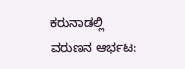ಕರುನಾಡಲ್ಲಿ ವರುಣನ ಆರ್ಭಟ: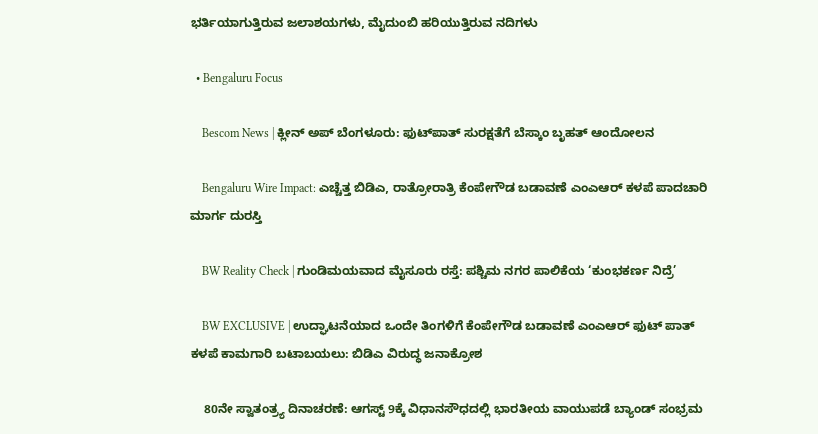ಭರ್ತಿಯಾಗುತ್ತಿರುವ ಜಲಾಶಯಗಳು, ಮೈದುಂಬಿ ಹರಿಯುತ್ತಿರುವ ನದಿಗಳು

  • Bengaluru Focus

    Bescom News | ಕ್ಲೀನ್ ಅಪ್ ಬೆಂಗಳೂರು: ಫುಟ್‌ಪಾತ್ ಸುರಕ್ಷತೆಗೆ ಬೆಸ್ಕಾಂ ಬೃಹತ್ ಆಂದೋಲನ

    Bengaluru Wire Impact: ಎಚ್ಚೆತ್ತ ಬಿಡಿಎ, ರಾತ್ರೋರಾತ್ರಿ ಕೆಂಪೇಗೌಡ ಬಡಾವಣೆ ಎಂಎಆರ್ ಕಳಪೆ ಪಾದಚಾರಿ ಮಾರ್ಗ ದುರಸ್ತಿ

    BW Reality Check | ಗುಂಡಿಮಯವಾದ ಮೈಸೂರು ರಸ್ತೆ: ಪಶ್ಚಿಮ ನಗರ ಪಾಲಿಕೆಯ ‘ಕುಂಭಕರ್ಣ ನಿದ್ರೆ’

    BW EXCLUSIVE | ಉದ್ಘಾಟನೆಯಾದ ಒಂದೇ ತಿಂಗಳಿಗೆ ಕೆಂಪೇಗೌಡ ಬಡಾವಣೆ ಎಂಎಆರ್ ಫುಟ್ ಪಾತ್ ಕಳಪೆ ಕಾಮಗಾರಿ ಬಟಾಬಯಲು: ಬಿಡಿಎ ವಿರುದ್ಧ ಜನಾಕ್ರೋಶ

    80ನೇ ಸ್ವಾತಂತ್ರ್ಯ ದಿನಾಚರಣೆ: ಆಗಸ್ಟ್ 9ಕ್ಕೆ ವಿಧಾನಸೌಧದಲ್ಲಿ ಭಾರತೀಯ ವಾಯುಪಡೆ ಬ್ಯಾಂಡ್ ಸಂಭ್ರಮ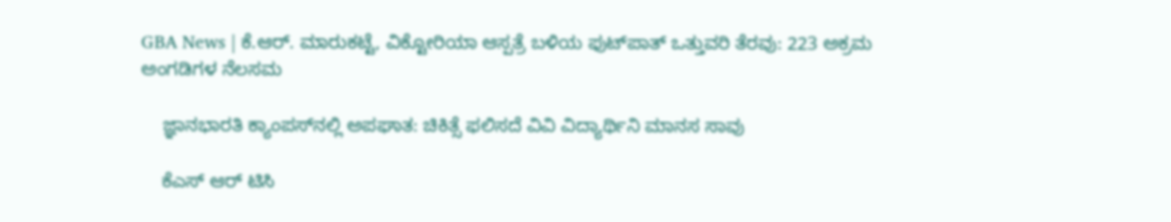GBA News | ಕೆ.ಆರ್. ಮಾರುಕಟ್ಟೆ, ವಿಕ್ಟೋರಿಯಾ ಆಸ್ಪತ್ರೆ ಬಳಿಯ ಫುಟ್‌ಪಾತ್ ಒತ್ತುವರಿ ತೆರವು: 223 ಅಕ್ರಮ ಅಂಗಡಿಗಳ ನೆಲಸಮ

    ಜ್ಞಾನಭಾರತಿ ಕ್ಯಾಂಪಸ್‌ನಲ್ಲಿ ಅಪಘಾತ: ಚಿಕಿತ್ಸೆ ಫಲಿಸದೆ ವಿವಿ ವಿದ್ಯಾರ್ಥಿನಿ ಮಾನಸ ಸಾವು

    ಕೆಎಸ್ ಆರ್ ಟಿಸಿ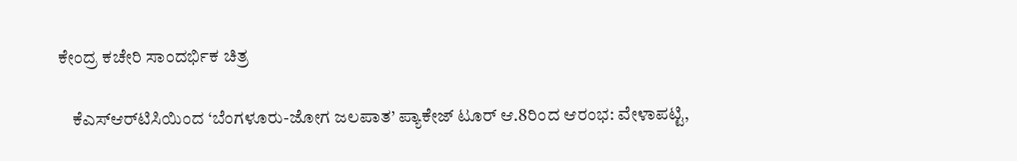ಕೇಂದ್ರ ಕಚೇರಿ ಸಾಂದರ್ಭಿಕ ಚಿತ್ರ

    ಕೆಎಸ್‌ಆರ್‌ಟಿಸಿಯಿಂದ ‘ಬೆಂಗಳೂರು-ಜೋಗ ಜಲಪಾತ’ ಪ್ಯಾಕೇಜ್ ಟೂರ್ ಆ.8ರಿಂದ ಆರಂಭ: ವೇಳಾಪಟ್ಟಿ,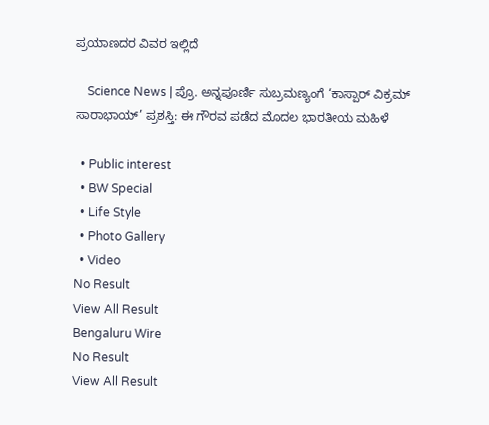ಪ್ರಯಾಣದರ ವಿವರ ಇಲ್ಲಿದೆ

    Science News | ಪ್ರೊ. ಅನ್ನಪೂರ್ಣಿ ಸುಬ್ರಮಣ್ಯಂಗೆ ‘ಕಾಸ್ಪಾರ್ ವಿಕ್ರಮ್ ಸಾರಾಭಾಯ್’ ಪ್ರಶಸ್ತಿ: ಈ ಗೌರವ ಪಡೆದ ಮೊದಲ ಭಾರತೀಯ ಮಹಿಳೆ

  • Public interest
  • BW Special
  • Life Style
  • Photo Gallery
  • Video
No Result
View All Result
Bengaluru Wire
No Result
View All Result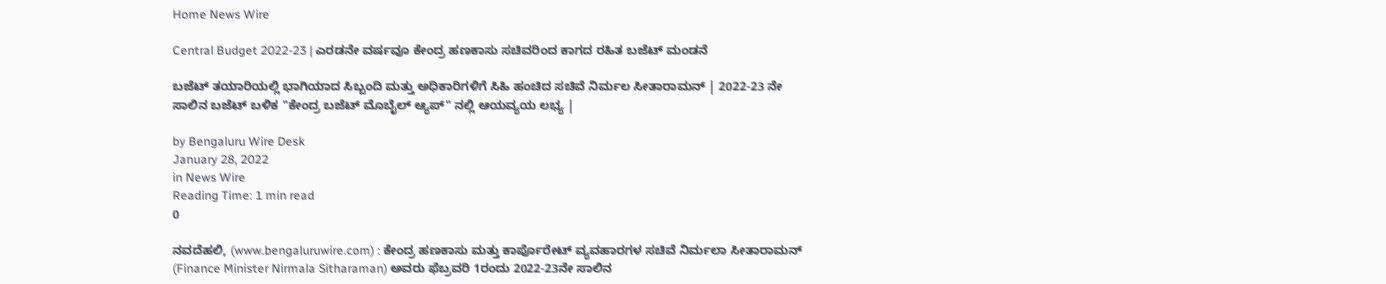Home News Wire

Central Budget 2022-23 | ಎರಡನೇ ವರ್ಷವೂ ಕೇಂದ್ರ ಹಣಕಾಸು ಸಚಿವರಿಂದ ಕಾಗದ ರಹಿತ ಬಜೆಟ್ ಮಂಡನೆ

ಬಜೆಟ್ ತಯಾರಿಯಲ್ಲಿ ಭಾಗಿಯಾದ ಸಿಬ್ಬಂದಿ ಮತ್ತು ಅಧಿಕಾರಿಗಳಿಗೆ ಸಿಹಿ ಹಂಚಿದ ಸಚಿವೆ ನಿರ್ಮಲ‌ ಸೀತಾರಾಮನ್ | 2022-23 ನೇ ಸಾಲಿನ ಬಜೆಟ್ ಬಳಿಕ "ಕೇಂದ್ರ ಬಜೆಟ್ ಮೊಬೈಲ್ ಆ್ಯಪ್" ನಲ್ಲಿ ಆಯವ್ಯಯ ಲಭ್ಯ |

by Bengaluru Wire Desk
January 28, 2022
in News Wire
Reading Time: 1 min read
0

ನವದೆಹಲಿ, (www.bengaluruwire.com) : ಕೇಂದ್ರ ಹಣಕಾಸು ಮತ್ತು ಕಾರ್ಪೊರೇಟ್ ವ್ಯವಹಾರಗಳ ಸಚಿವೆ ನಿರ್ಮಲಾ ಸೀತಾರಾಮನ್ (Finance Minister Nirmala Sitharaman) ಅವರು ಫೆಬ್ರವರಿ 1ರಂದು 2022-23ನೇ ಸಾಲಿನ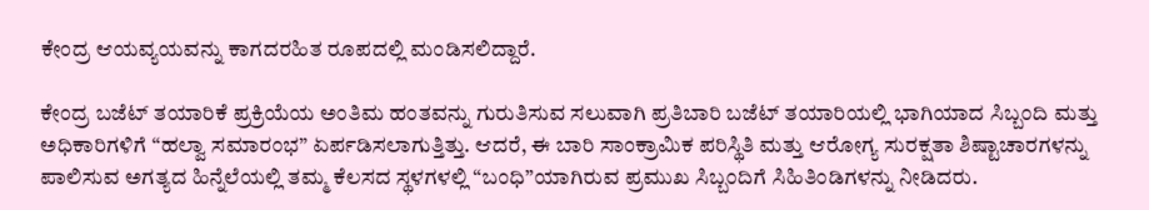ಕೇಂದ್ರ ಆಯವ್ಯಯವನ್ನು ಕಾಗದರಹಿತ ರೂಪದಲ್ಲಿ ಮಂಡಿಸಲಿದ್ದಾರೆ.

ಕೇಂದ್ರ ಬಜೆಟ್ ತಯಾರಿಕೆ ಪ್ರಕ್ರಿಯೆಯ ಅಂತಿಮ ಹಂತವನ್ನು ಗುರುತಿಸುವ ಸಲುವಾಗಿ ಪ್ರತಿಬಾರಿ ಬಜೆಟ್ ತಯಾರಿಯಲ್ಲಿ ಭಾಗಿಯಾದ ಸಿಬ್ಬಂದಿ ಮತ್ತು ಅಧಿಕಾರಿಗಳಿಗೆ “ಹಲ್ವಾ ಸಮಾರಂಭ” ಏರ್ಪಡಿಸಲಾಗುತ್ತಿತ್ತು. ಆದರೆ, ಈ ಬಾರಿ ಸಾಂಕ್ರಾಮಿಕ ಪರಿಸ್ಥಿತಿ ಮತ್ತು ಆರೋಗ್ಯ ಸುರಕ್ಷತಾ ಶಿಷ್ಟಾಚಾರಗಳನ್ನು ಪಾಲಿಸುವ ಅಗತ್ಯದ ಹಿನ್ನೆಲೆಯಲ್ಲಿ ತಮ್ಮ ಕೆಲಸದ ಸ್ಥಳಗಳಲ್ಲಿ “ಬಂಧಿ”ಯಾಗಿರುವ ಪ್ರಮುಖ ಸಿಬ್ಬಂದಿಗೆ ಸಿಹಿತಿಂಡಿಗಳನ್ನು ನೀಡಿದರು.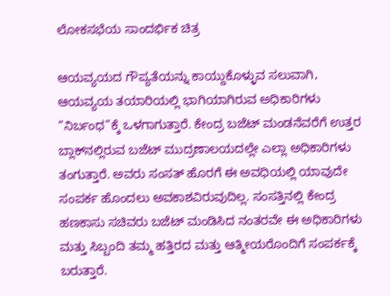ಲೋಕಸಭೆಯ ಸಾಂದರ್ಭಿಕ ಚಿತ್ರ

ಆಯವ್ಯಯದ ಗೌಪ್ಯತೆಯನ್ನು ಕಾಯ್ದುಕೊಳ್ಳುವ ಸಲುವಾಗಿ, ಆಯವ್ಯಯ ತಯಾರಿಯಲ್ಲಿ ಭಾಗಿಯಾಗಿರುವ ಅಧಿಕಾರಿಗಳು “ನಿರ್ಬಂಧ”ಕ್ಕೆ ಒಳಗಾಗುತ್ತಾರೆ. ಕೇಂದ್ರ ಬಜೆಟ್ ಮಂಡನೆವರೆಗೆ ಉತ್ತರ ಬ್ಲಾಕ್‌ನಲ್ಲಿರುವ ಬಜೆಟ್ ಮುದ್ರಣಾಲಯದಲ್ಲೇ ಎಲ್ಲಾ ಅಧಿಕಾರಿಗಳು ತಂಗುತ್ತಾರೆ. ಅವರು ಸಂಸತ್ ಹೊರಗೆ ಈ ಅವಧಿಯಲ್ಲಿ ಯಾವುದೇ ಸಂಪರ್ಕ ಹೊಂದಲು ಅವಕಾಶವಿರುವುದಿಲ್ಲ. ಸಂಸತ್ತಿನಲ್ಲಿ ಕೇಂದ್ರ ಹಣಕಾಸು ಸಚಿವರು ಬಜೆಟ್ ಮಂಡಿಸಿದ ನಂತರವೇ ಈ ಅಧಿಕಾರಿಗಳು ಮತ್ತು ಸಿಬ್ಬಂದಿ ತಮ್ಮ ಹತ್ತಿರದ ಮತ್ತು ಆತ್ಮೀಯರೊಂದಿಗೆ ಸಂಪರ್ಕಕ್ಕೆ ಬರುತ್ತಾರೆ.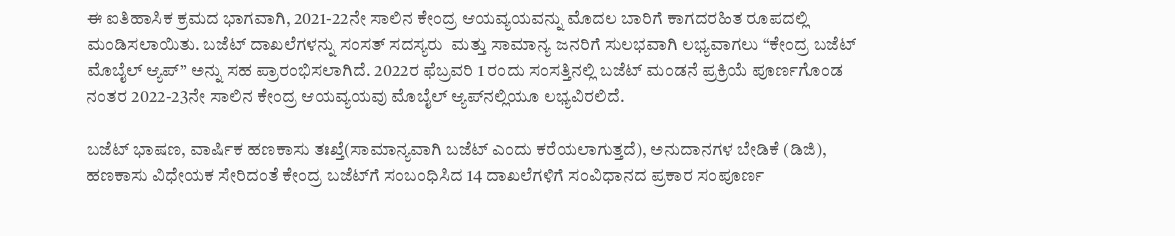ಈ ಐತಿಹಾಸಿಕ ಕ್ರಮದ ಭಾಗವಾಗಿ, 2021-22ನೇ ಸಾಲಿನ ಕೇಂದ್ರ ಆಯವ್ಯಯವನ್ನು ಮೊದಲ ಬಾರಿಗೆ ಕಾಗದರಹಿತ ರೂಪದಲ್ಲಿ ಮಂಡಿಸಲಾಯಿತು. ಬಜೆಟ್ ದಾಖಲೆಗಳನ್ನು ಸಂಸತ್ ಸದಸ್ಯರು  ಮತ್ತು ಸಾಮಾನ್ಯ ಜನರಿಗೆ ಸುಲಭವಾಗಿ ಲಭ್ಯವಾಗಲು “ಕೇಂದ್ರ ಬಜೆಟ್ ಮೊಬೈಲ್ ಆ್ಯಪ್” ಅನ್ನು ಸಹ ಪ್ರಾರಂಭಿಸಲಾಗಿದೆ. 2022ರ ಫೆಬ್ರವರಿ 1 ರಂದು ಸಂಸತ್ತಿನಲ್ಲಿ ಬಜೆಟ್ ಮಂಡನೆ ಪ್ರಕ್ರಿಯೆ ಪೂರ್ಣಗೊಂಡ ನಂತರ 2022-23ನೇ ಸಾಲಿನ ಕೇಂದ್ರ ಆಯವ್ಯಯವು ಮೊಬೈಲ್ ಆ್ಯಪ್‌ನಲ್ಲಿಯೂ ಲಭ್ಯವಿರಲಿದೆ.

ಬಜೆಟ್ ಭಾಷಣ, ವಾರ್ಷಿಕ ಹಣಕಾಸು ತಃಖ್ತೆ(ಸಾಮಾನ್ಯವಾಗಿ ಬಜೆಟ್ ಎಂದು ಕರೆಯಲಾಗುತ್ತದೆ), ಅನುದಾನಗಳ ಬೇಡಿಕೆ (ಡಿಜಿ), ಹಣಕಾಸು ವಿಧೇಯಕ ಸೇರಿದಂತೆ ಕೇಂದ್ರ ಬಜೆಟ್‌ಗೆ ಸಂಬಂಧಿಸಿದ 14 ದಾಖಲೆಗಳಿಗೆ ಸಂವಿಧಾನದ ಪ್ರಕಾರ ಸಂಪೂರ್ಣ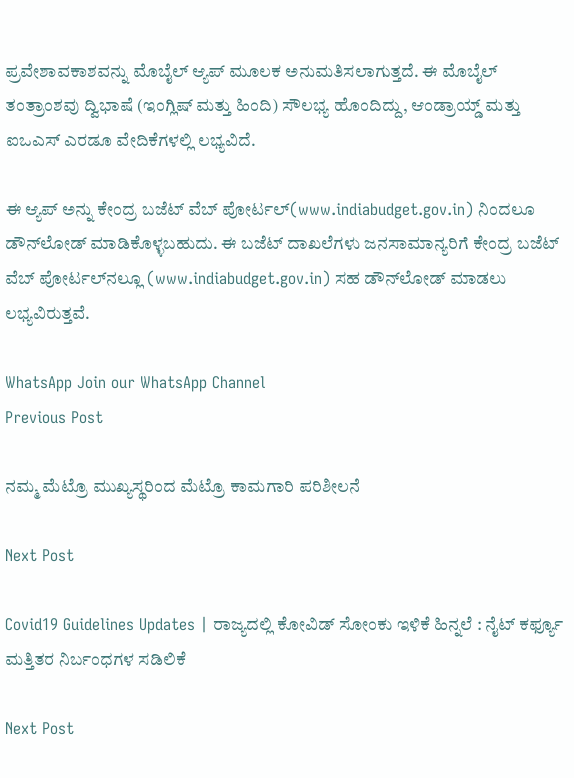ಪ್ರವೇಶಾವಕಾಶವನ್ನು ಮೊಬೈಲ್ ಆ್ಯಪ್ ಮೂಲಕ ಅನುಮತಿಸಲಾಗುತ್ತದೆ. ಈ ಮೊಬೈಲ್ ತಂತ್ರಾಂಶವು ದ್ವಿಭಾಷೆ (ಇಂಗ್ಲಿಷ್ ಮತ್ತು ಹಿಂದಿ) ಸೌಲಭ್ಯ ಹೊಂದಿದ್ದು, ಆಂಡ್ರಾಯ್ಡ್ ಮತ್ತು ಐಒಎಸ್ ಎರಡೂ ವೇದಿಕೆಗಳಲ್ಲಿ ಲಭ್ಯವಿದೆ.

ಈ ಆ್ಯಪ್ ಅನ್ನು ಕೇಂದ್ರ ಬಜೆಟ್ ವೆಬ್ ಪೋರ್ಟಲ್(www.indiabudget.gov.in) ನಿಂದಲೂ ಡೌನ್‌ಲೋಡ್‌ ಮಾಡಿಕೊಳ್ಳಬಹುದು. ಈ ಬಜೆಟ್ ದಾಖಲೆಗಳು ಜನಸಾಮಾನ್ಯರಿಗೆ ಕೇಂದ್ರ ಬಜೆಟ್ ವೆಬ್ ಪೋರ್ಟಲ್‌ನಲ್ಲೂ (www.indiabudget.gov.in) ಸಹ ಡೌನ್‌ಲೋಡ್ ಮಾಡಲು ಲಭ್ಯವಿರುತ್ತವೆ.

WhatsApp Join our WhatsApp Channel
Previous Post

ನಮ್ಮ ಮೆಟ್ರೊ ಮುಖ್ಯಸ್ಥರಿಂದ ಮೆಟ್ರೊ ಕಾಮಗಾರಿ ಪರಿಶೀಲನೆ

Next Post

Covid19 Guidelines Updates | ರಾಜ್ಯದಲ್ಲಿ ಕೋವಿಡ್ ಸೋಂಕು ಇಳಿಕೆ ಹಿನ್ನಲೆ : ನೈಟ್ ಕರ್ಫ್ಯೂ ಮತ್ತಿತರ ನಿರ್ಬಂಧಗಳ ಸಡಿಲಿಕೆ

Next Post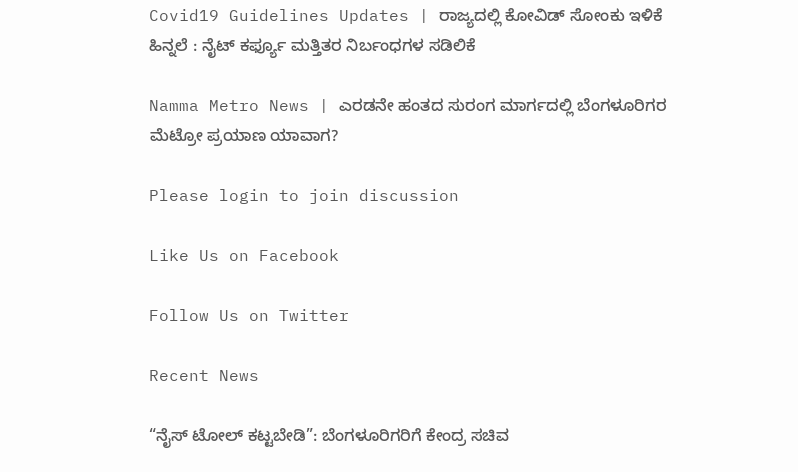Covid19 Guidelines Updates | ರಾಜ್ಯದಲ್ಲಿ ಕೋವಿಡ್ ಸೋಂಕು ಇಳಿಕೆ ಹಿನ್ನಲೆ : ನೈಟ್ ಕರ್ಫ್ಯೂ ಮತ್ತಿತರ ನಿರ್ಬಂಧಗಳ ಸಡಿಲಿಕೆ

Namma Metro News | ಎರಡನೇ ಹಂತದ ಸುರಂಗ ಮಾರ್ಗದಲ್ಲಿ ಬೆಂಗಳೂರಿಗರ ಮೆಟ್ರೋ ಪ್ರಯಾಣ ಯಾವಾಗ?

Please login to join discussion

Like Us on Facebook

Follow Us on Twitter

Recent News

“ನೈಸ್ ಟೋಲ್ ಕಟ್ಟಬೇಡಿ”: ಬೆಂಗಳೂರಿಗರಿಗೆ ಕೇಂದ್ರ ಸಚಿವ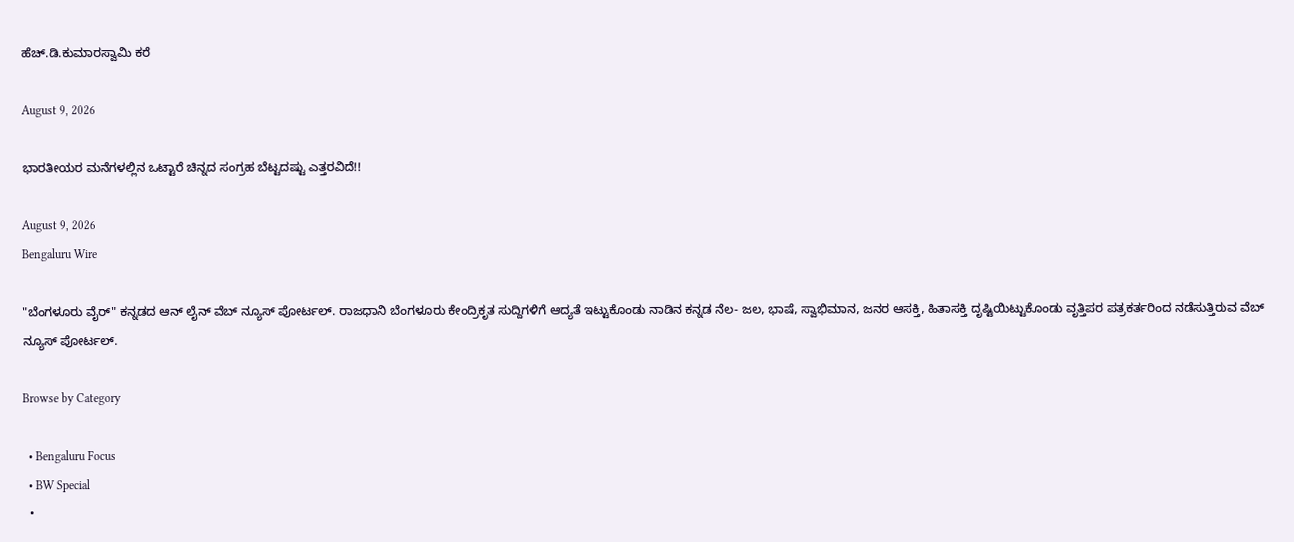ಹೆಚ್.ಡಿ.ಕುಮಾರಸ್ವಾಮಿ ಕರೆ

August 9, 2026

ಭಾರತೀಯರ ಮನೆಗಳಲ್ಲಿನ ಒಟ್ಟಾರೆ ಚಿನ್ನದ ಸಂಗ್ರಹ ಬೆಟ್ಟದಷ್ಟು ಎತ್ತರವಿದೆ!!

August 9, 2026
Bengaluru Wire

"ಬೆಂಗಳೂರು ವೈರ್" ಕನ್ನಡದ ಆನ್ ಲೈನ್ ವೆಬ್ ನ್ಯೂಸ್ ಪೋರ್ಟಲ್. ರಾಜಧಾನಿ ಬೆಂಗಳೂರು ಕೇಂದ್ರಿಕೃತ ಸುದ್ದಿಗಳಿಗೆ ಆದ್ಯತೆ ಇಟ್ಟುಕೊಂಡು ನಾಡಿನ ಕನ್ನಡ ನೆಲ- ಜಲ, ಭಾಷೆ, ಸ್ವಾಭಿಮಾನ, ಜನರ ಆಸಕ್ತಿ, ಹಿತಾಸಕ್ತಿ ದೃಷ್ಟಿಯಿಟ್ಟುಕೊಂಡು ವೃತ್ತಿಪರ ಪತ್ರಕರ್ತರಿಂದ ನಡೆಸುತ್ತಿರುವ ವೆಬ್ ನ್ಯೂಸ್ ಪೋರ್ಟಲ್.

Browse by Category

  • Bengaluru Focus
  • BW Special
  •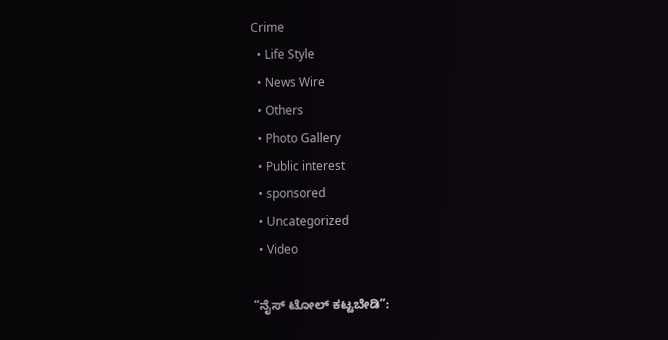Crime
  • Life Style
  • News Wire
  • Others
  • Photo Gallery
  • Public interest
  • sponsored
  • Uncategorized
  • Video

“ನೈಸ್ ಟೋಲ್ ಕಟ್ಟಬೇಡಿ”: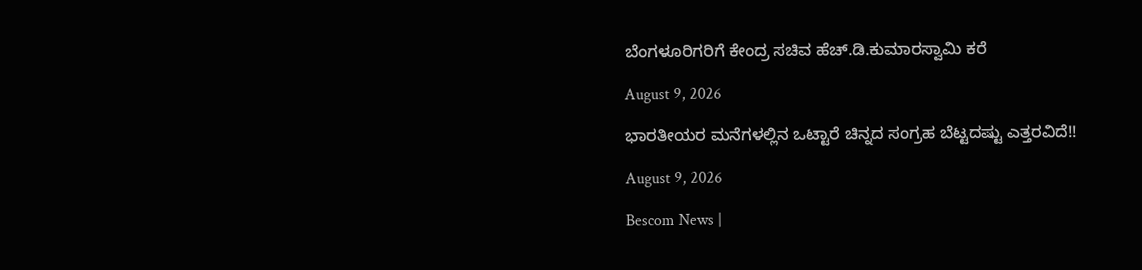ಬೆಂಗಳೂರಿಗರಿಗೆ ಕೇಂದ್ರ ಸಚಿವ ಹೆಚ್.ಡಿ.ಕುಮಾರಸ್ವಾಮಿ ಕರೆ

August 9, 2026

ಭಾರತೀಯರ ಮನೆಗಳಲ್ಲಿನ ಒಟ್ಟಾರೆ ಚಿನ್ನದ ಸಂಗ್ರಹ ಬೆಟ್ಟದಷ್ಟು ಎತ್ತರವಿದೆ!!

August 9, 2026

Bescom News |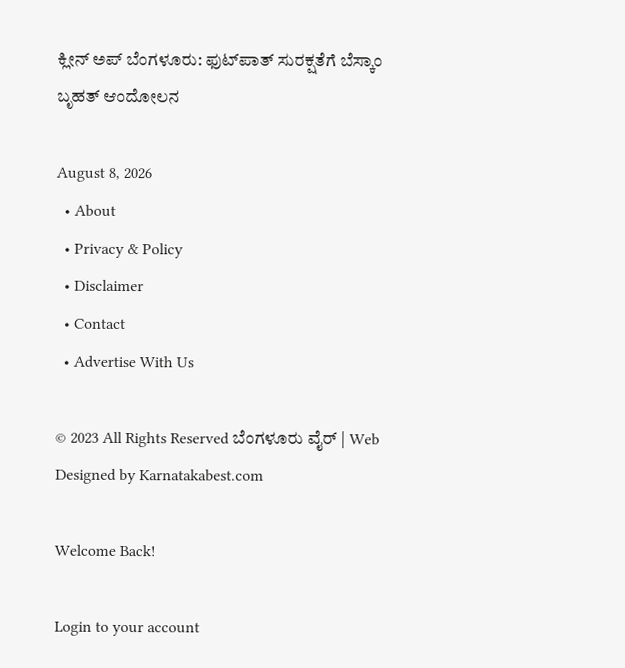ಕ್ಲೀನ್ ಅಪ್ ಬೆಂಗಳೂರು: ಫುಟ್‌ಪಾತ್ ಸುರಕ್ಷತೆಗೆ ಬೆಸ್ಕಾಂ ಬೃಹತ್ ಆಂದೋಲನ

August 8, 2026
  • About
  • Privacy & Policy
  • Disclaimer
  • Contact
  • Advertise With Us

© 2023 All Rights Reserved ಬೆಂಗಳೂರು ವೈರ್‌ | Web Designed by Karnatakabest.com

Welcome Back!

Login to your account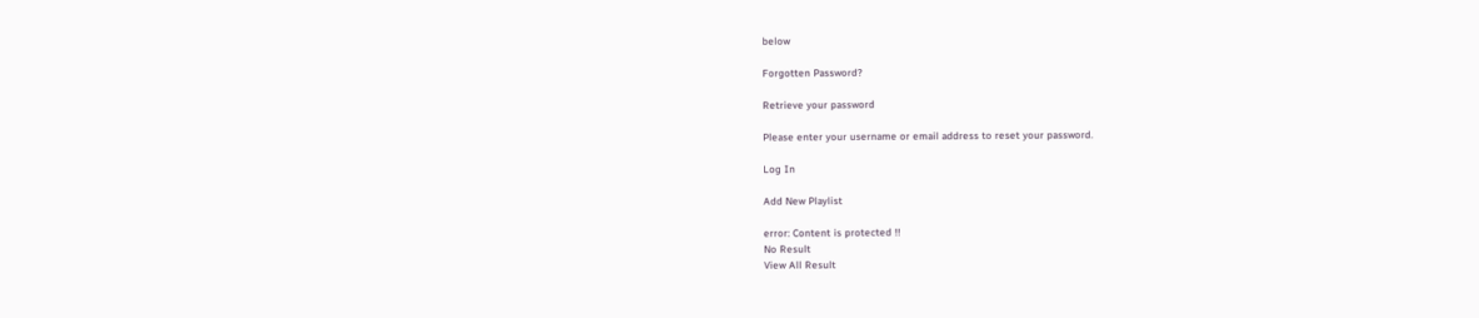below

Forgotten Password?

Retrieve your password

Please enter your username or email address to reset your password.

Log In

Add New Playlist

error: Content is protected !!
No Result
View All Result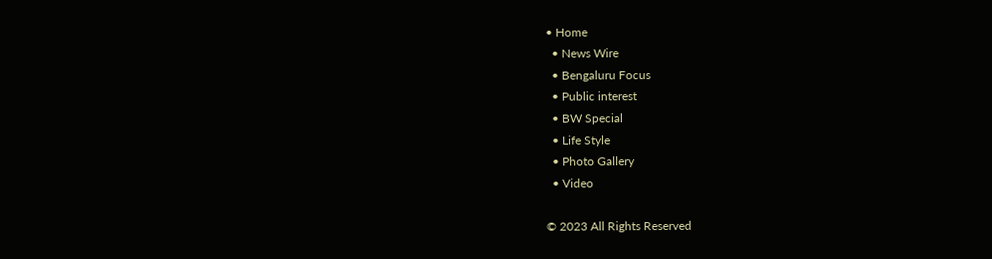• Home
  • News Wire
  • Bengaluru Focus
  • Public interest
  • BW Special
  • Life Style
  • Photo Gallery
  • Video

© 2023 All Rights Reserved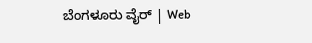ಬೆಂಗಳೂರು ವೈರ್‌ | Web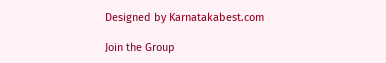Designed by Karnatakabest.com

Join the Group